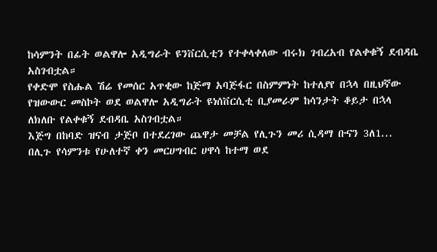ከሳምንት በፊት ወልዋሎ አዲግራት ዩንቨርሲቲን የተቀላቀለው ብሩክ ገብረአብ የልቀቁኝ ደብዳቤ አስገብቷል።
የቀድሞ የስሑል ሽሬ የመሰር አጥቂው ከጅማ አባጅፋር በስምምነት ከተለያየ በኋላ በዚህኛው የዝውውር መስኮት ወደ ወልዋሎ አዲግራት ዩነሰቨርሲቲ ቢያመራም ከሳንታት ቆይታ በኋላ ለክለቡ የልቀቁኝ ደብዳቤ አስገብቷል።
እጅግ በከባድ ዝናብ ታጅቦ በተደረገው ጨዋታ መቻል የሊጉን መሪ ሲዳማ ቡናን 3ለ1...
በሊጉ የሳምንቱ የሁለተኛ ቀን መርሀግብር ሀዋሳ ከተማ ወደ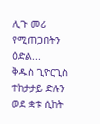ሊጉ መሪ የሚጠጋበትን ዕድል...
ቅዱስ ጊዮርጊስ ተከታታይ ድሉን ወደ ቋቱ ሲከት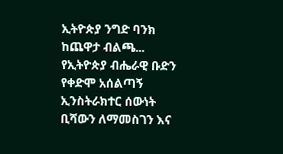ኢትዮጵያ ንግድ ባንክ ከጨዋታ ብልጫ...
የኢትዮጵያ ብሔራዊ ቡድን የቀድሞ አሰልጣኝ ኢንስትራክተር ሰውነት ቢሻውን ለማመስገን እና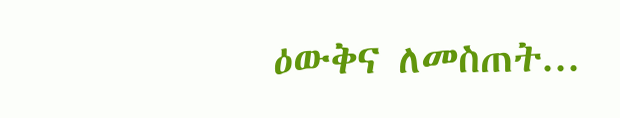ዕውቅና ለመስጠት...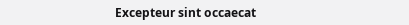Excepteur sint occaecat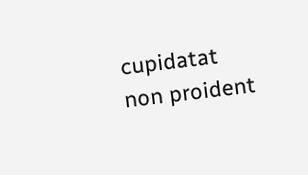cupidatat non proident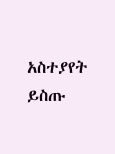አስተያየት ይስጡ